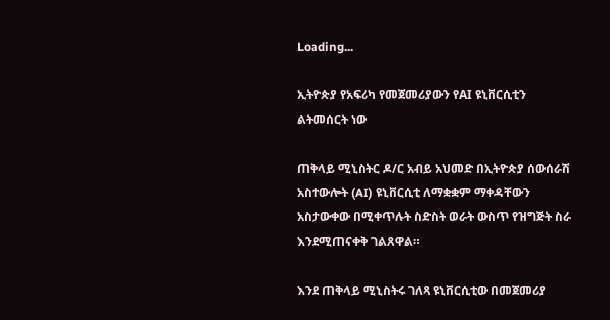Loading...

ኢትዮጵያ የአፍሪካ የመጀመሪያውን የAI ዩኒቨርሲቲን ልትመሰርት ነው

ጠቅላይ ሚኒስትር ዶ/ር አብይ አህመድ በኢትዮጵያ ሰውሰራሽ አስተውሎት (AI) ዩኒቨርሲቲ ለማቋቋም ማቀዳቸውን አስታውቀው በሚቀጥሉት ስድስት ወራት ውስጥ የዝግጅት ስራ እንደሚጠናቀቅ ገልጸዋል።

እንደ ጠቅላይ ሚኒስትሩ ገለጻ ዩኒቨርሲቲው በመጀመሪያ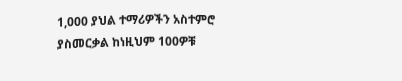1,000 ያህል ተማሪዎችን አስተምሮ ያስመርቃል ከነዚህም 100ዎቹ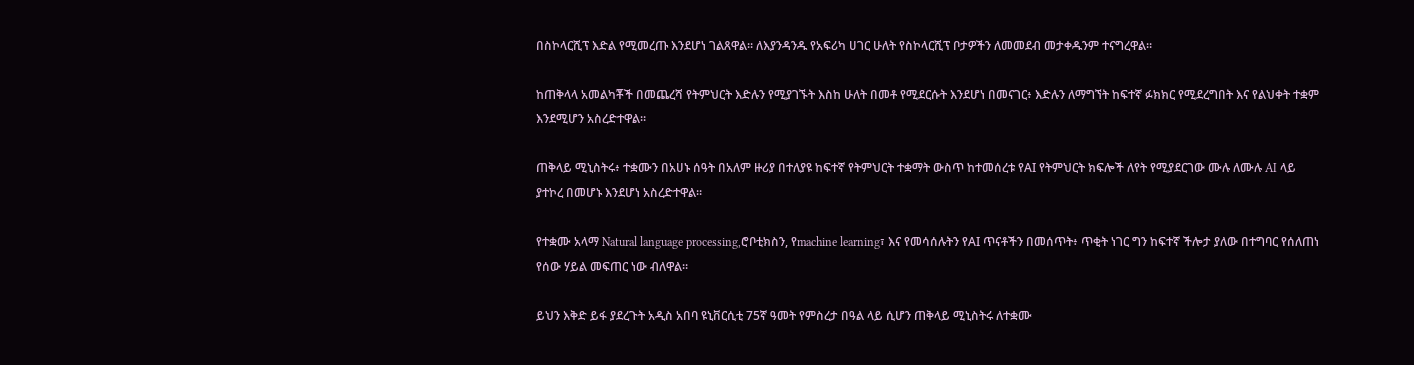በስኮላርሺፕ እድል የሚመረጡ እንደሆነ ገልጸዋል። ለእያንዳንዱ የአፍሪካ ሀገር ሁለት የስኮላርሺፕ ቦታዎችን ለመመደብ መታቀዱንም ተናግረዋል።

ከጠቅላላ አመልካቾች በመጨረሻ የትምህርት እድሉን የሚያገኙት እስከ ሁለት በመቶ የሚደርሱት እንደሆነ በመናገር፥ እድሉን ለማግኘት ከፍተኛ ፉክክር የሚደረግበት እና የልህቀት ተቋም እንደሚሆን አስረድተዋል።

ጠቅላይ ሚኒስትሩ፥ ተቋሙን በአሀኑ ሰዓት በአለም ዙሪያ በተለያዩ ከፍተኛ የትምህርት ተቋማት ውስጥ ከተመሰረቱ የAI የትምህርት ክፍሎች ለየት የሚያደርገው ሙሉ ለሙሉ AI ላይ ያተኮረ በመሆኑ እንደሆነ አስረድተዋል።

የተቋሙ አላማ Natural language processing,ሮቦቲክስን, የmachine learning፣ እና የመሳሰሉትን የAI ጥናቶችን በመሰጥት፥ ጥቂት ነገር ግን ከፍተኛ ችሎታ ያለው በተግባር የሰለጠነ የሰው ሃይል መፍጠር ነው ብለዋል።

ይህን እቅድ ይፋ ያደረጉት አዲስ አበባ ዩኒቨርሲቲ 75ኛ ዓመት የምስረታ በዓል ላይ ሲሆን ጠቅላይ ሚኒስትሩ ለተቋሙ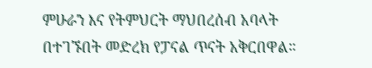ምሁራን እና የትምህርት ማህበረሰብ አባላት በተገኙበት መድረክ የፓናል ጥናት አቅርበዋል።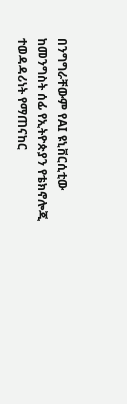በንግግራቸውም የAI ዩኒቨርሲቲው ከመንግስት ሰፊ የኢትዮጵያን የቴክኖሎጂ ተወዳዳሪነት የማጠናከር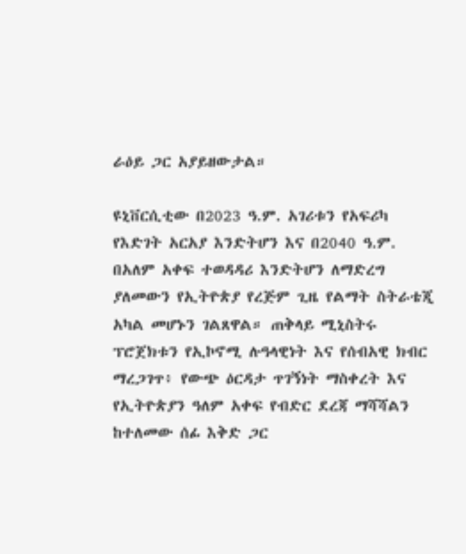ራዕይ ጋር አያይዘውታል።

ዩኒቨርሲቲው በ2023 ዓ.ም. አገሪቱን የአፍሪካ የእድገት አርአያ እንድትሆን እና በ2040 ዓ.ም. በአለም አቀፍ ተወዳዳሪ እንድትሆን ለማድረግ ያለመውን የኢትዮጵያ የረጅም ጊዜ የልማት ስትራቴጂ አካል መሆኑን ገልጸዋል። ጠቅላይ ሚኒስትሩ ፕሮጀክቱን የኢኮኖሚ ሉዓላዊነት እና የሰብአዊ ክብር ማረጋገጥ፥ የውጭ ዕርዳታ ጥገኝነት ማስቀረት እና የኢትዮጵያን ዓለም አቀፍ የብድር ደረጃ ማሻሻልን ከተለመው ሰፊ እቅድ ጋር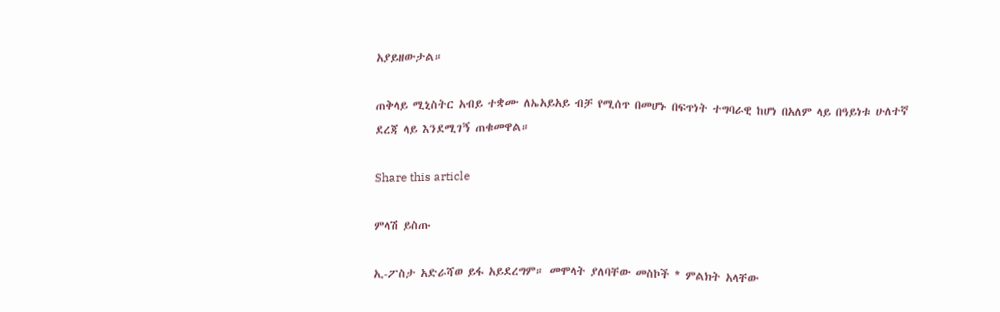አያይዘውታል።

ጠቅላይ ሚኒስትር አብይ ተቋሙ ለኤአይአይ ብቻ የሚሰጥ በመሆኑ በፍጥነት ተግባራዊ ከሆነ በአለም ላይ በዓይነቱ ሁለተኛ ደረጃ ላይ እንደሚገኝ ጠቁመዋል።

Share this article

ምላሽ ይስጡ

ኢ-ፖስታ አድራሻወ ይፋ አይደረግም። መሞላት ያለባቸው መስኮች * ምልክት አላቸው